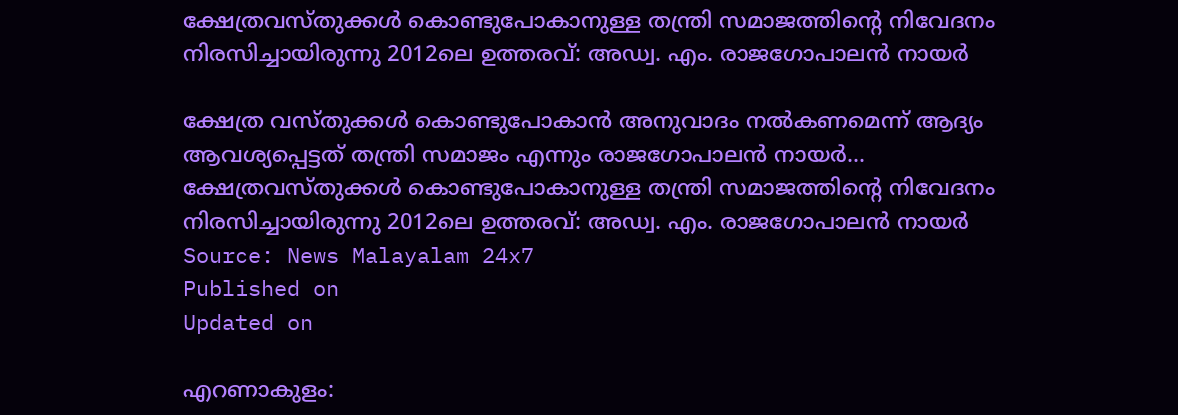ക്ഷേത്രവസ്തുക്കൾ കൊണ്ടുപോകാനുള്ള തന്ത്രി സമാജത്തിൻ്റെ നിവേദനം നിരസിച്ചായിരുന്നു 2012ലെ ഉത്തരവ്: അഡ്വ. എം. രാജഗോപാലൻ നായർ

ക്ഷേത്ര വസ്തുക്കൾ കൊണ്ടുപോകാൻ അനുവാദം നൽകണമെന്ന് ആദ്യം ആവശ്യപ്പെട്ടത് തന്ത്രി സമാജം എന്നും രാജഗോപാലൻ നായർ...
ക്ഷേത്രവസ്തുക്കൾ കൊണ്ടുപോകാനുള്ള തന്ത്രി സമാജത്തിൻ്റെ നിവേദനം നിരസിച്ചായിരുന്നു 2012ലെ ഉത്തരവ്: അഡ്വ. എം. രാജഗോപാലൻ നായർ
Source: News Malayalam 24x7
Published on
Updated on

എറണാകുളം: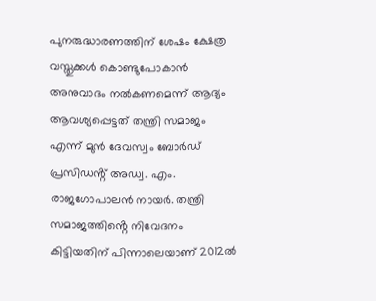പുനരുദ്ധാരണത്തിന് ശേഷം ക്ഷേത്ര വസ്തുക്കൾ കൊണ്ടുപോകാൻ അനുവാദം നൽകണമെന്ന് ആദ്യം ആവശ്യപ്പെട്ടത് തന്ത്രി സമാജം എന്ന് മുൻ ദേവസ്വം ബോർഡ് പ്രസിഡൻ്റ് അഡ്വ. എം. രാജഗോപാലൻ നായർ. തന്ത്രി സമാജത്തിൻ്റെ നിവേദനം കിട്ടിയതിന് പിന്നാലെയാണ് 2012ൽ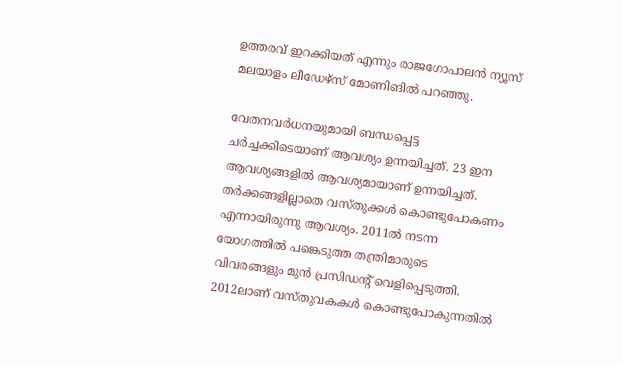ഉത്തരവ് ഇറക്കിയത് എന്നും രാജഗോപാലൻ ന്യൂസ് മലയാളം ലീഡേഴ്സ് മോണിങിൽ പറഞ്ഞു.

വേതനവർധനയുമായി ബന്ധപ്പെട്ട ചർച്ചക്കിടെയാണ് ആവശ്യം ഉന്നയിച്ചത്. 23 ഇന ആവശ്യങ്ങളിൽ ആവശ്യമായാണ് ഉന്നയിച്ചത്. തർക്കങ്ങളില്ലാതെ വസ്തുക്കൾ കൊണ്ടുപോകണം എന്നായിരുന്നു ആവശ്യം. 2011ൽ നടന്ന യോഗത്തിൽ പങ്കെടുത്ത തന്ത്രിമാരുടെ വിവരങ്ങളും മുൻ പ്രസിഡൻ്റ് വെളിപ്പെടുത്തി. 2012ലാണ് വസ്തുവകകൾ കൊണ്ടുപോകുന്നതിൽ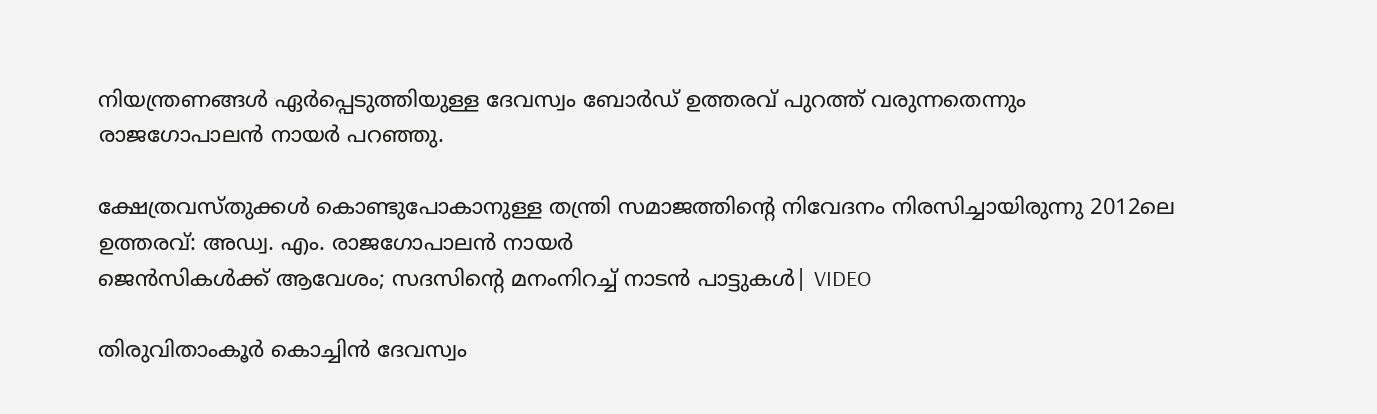നിയന്ത്രണങ്ങൾ ഏർപ്പെടുത്തിയുള്ള ദേവസ്വം ബോർഡ് ഉത്തരവ് പുറത്ത് വരുന്നതെന്നും രാജഗോപാലൻ നായർ പറഞ്ഞു.

ക്ഷേത്രവസ്തുക്കൾ കൊണ്ടുപോകാനുള്ള തന്ത്രി സമാജത്തിൻ്റെ നിവേദനം നിരസിച്ചായിരുന്നു 2012ലെ ഉത്തരവ്: അഡ്വ. എം. രാജഗോപാലൻ നായർ
ജെൻസികൾക്ക് ആവേശം; സദസിൻ്റെ മനംനിറച്ച് നാടൻ പാട്ടുകൾ| VIDEO

തിരുവിതാംകൂർ കൊച്ചിൻ ദേവസ്വം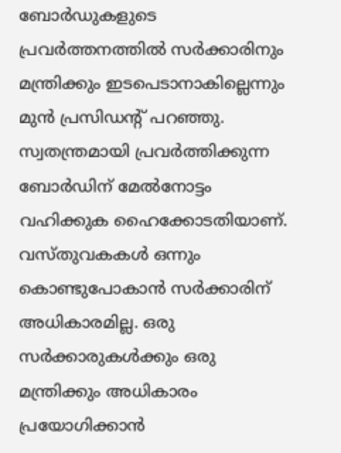ബോർഡുകളുടെ പ്രവർത്തനത്തിൽ സർക്കാരിനും മന്ത്രിക്കും ഇടപെടാനാകില്ലെന്നും മുൻ പ്രസിഡൻ്റ് പറഞ്ഞു. സ്വതന്ത്രമായി പ്രവർത്തിക്കുന്ന ബോ‍ർഡിന് മേൽനോട്ടം വഹിക്കുക ഹൈക്കോടതിയാണ്. വസ്തുവകകൾ ഒന്നും കൊണ്ടുപോകാൻ സർക്കാരിന് അധികാരമില്ല. ഒരു സർക്കാരുകൾക്കും ഒരു മന്ത്രിക്കും അധികാരം പ്രയോഗിക്കാൻ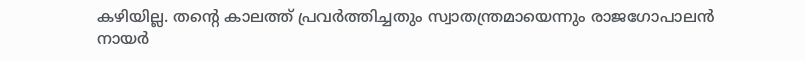കഴിയില്ല. തൻ്റെ കാലത്ത് പ്രവർത്തിച്ചതും സ്വാതന്ത്രമായെന്നും രാജഗോപാലൻ നായർ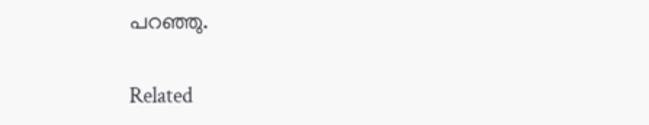പറഞ്ഞു.

Related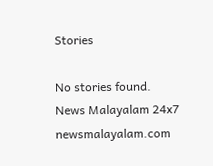Stories

No stories found.
News Malayalam 24x7
newsmalayalam.com